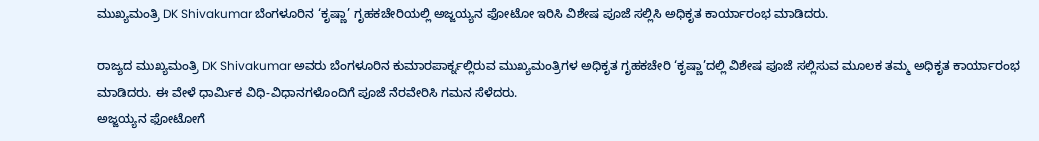ಮುಖ್ಯಮಂತ್ರಿ DK Shivakumar ಬೆಂಗಳೂರಿನ ‘ಕೃಷ್ಣಾ’ ಗೃಹಕಚೇರಿಯಲ್ಲಿ ಅಜ್ಜಯ್ಯನ ಫೋಟೋ ಇರಿಸಿ ವಿಶೇಷ ಪೂಜೆ ಸಲ್ಲಿಸಿ ಅಧಿಕೃತ ಕಾರ್ಯಾರಂಭ ಮಾಡಿದರು.

ರಾಜ್ಯದ ಮುಖ್ಯಮಂತ್ರಿ DK Shivakumar ಅವರು ಬೆಂಗಳೂರಿನ ಕುಮಾರಪಾರ್ಕ್ನಲ್ಲಿರುವ ಮುಖ್ಯಮಂತ್ರಿಗಳ ಅಧಿಕೃತ ಗೃಹಕಚೇರಿ ‘ಕೃಷ್ಣಾ’ದಲ್ಲಿ ವಿಶೇಷ ಪೂಜೆ ಸಲ್ಲಿಸುವ ಮೂಲಕ ತಮ್ಮ ಅಧಿಕೃತ ಕಾರ್ಯಾರಂಭ ಮಾಡಿದರು. ಈ ವೇಳೆ ಧಾರ್ಮಿಕ ವಿಧಿ-ವಿಧಾನಗಳೊಂದಿಗೆ ಪೂಜೆ ನೆರವೇರಿಸಿ ಗಮನ ಸೆಳೆದರು.
ಅಜ್ಜಯ್ಯನ ಫೋಟೋಗೆ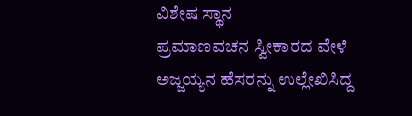ವಿಶೇಷ ಸ್ಥಾನ
ಪ್ರಮಾಣವಚನ ಸ್ವೀಕಾರದ ವೇಳೆ ಅಜ್ಜಯ್ಯನ ಹೆಸರನ್ನು ಉಲ್ಲೇಖಿಸಿದ್ದ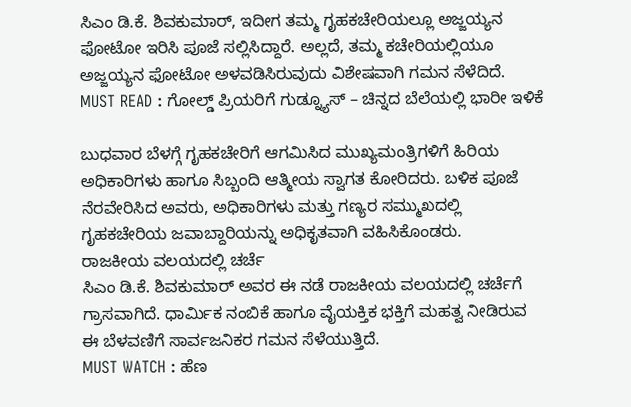ಸಿಎಂ ಡಿ.ಕೆ. ಶಿವಕುಮಾರ್, ಇದೀಗ ತಮ್ಮ ಗೃಹಕಚೇರಿಯಲ್ಲೂ ಅಜ್ಜಯ್ಯನ ಫೋಟೋ ಇರಿಸಿ ಪೂಜೆ ಸಲ್ಲಿಸಿದ್ದಾರೆ. ಅಲ್ಲದೆ, ತಮ್ಮ ಕಚೇರಿಯಲ್ಲಿಯೂ ಅಜ್ಜಯ್ಯನ ಫೋಟೋ ಅಳವಡಿಸಿರುವುದು ವಿಶೇಷವಾಗಿ ಗಮನ ಸೆಳೆದಿದೆ.
MUST READ : ಗೋಲ್ಡ್ ಪ್ರಿಯರಿಗೆ ಗುಡ್ನ್ಯೂಸ್ – ಚಿನ್ನದ ಬೆಲೆಯಲ್ಲಿ ಭಾರೀ ಇಳಿಕೆ

ಬುಧವಾರ ಬೆಳಗ್ಗೆ ಗೃಹಕಚೇರಿಗೆ ಆಗಮಿಸಿದ ಮುಖ್ಯಮಂತ್ರಿಗಳಿಗೆ ಹಿರಿಯ ಅಧಿಕಾರಿಗಳು ಹಾಗೂ ಸಿಬ್ಬಂದಿ ಆತ್ಮೀಯ ಸ್ವಾಗತ ಕೋರಿದರು. ಬಳಿಕ ಪೂಜೆ ನೆರವೇರಿಸಿದ ಅವರು, ಅಧಿಕಾರಿಗಳು ಮತ್ತು ಗಣ್ಯರ ಸಮ್ಮುಖದಲ್ಲಿ ಗೃಹಕಚೇರಿಯ ಜವಾಬ್ದಾರಿಯನ್ನು ಅಧಿಕೃತವಾಗಿ ವಹಿಸಿಕೊಂಡರು.
ರಾಜಕೀಯ ವಲಯದಲ್ಲಿ ಚರ್ಚೆ
ಸಿಎಂ ಡಿ.ಕೆ. ಶಿವಕುಮಾರ್ ಅವರ ಈ ನಡೆ ರಾಜಕೀಯ ವಲಯದಲ್ಲಿ ಚರ್ಚೆಗೆ ಗ್ರಾಸವಾಗಿದೆ. ಧಾರ್ಮಿಕ ನಂಬಿಕೆ ಹಾಗೂ ವೈಯಕ್ತಿಕ ಭಕ್ತಿಗೆ ಮಹತ್ವ ನೀಡಿರುವ ಈ ಬೆಳವಣಿಗೆ ಸಾರ್ವಜನಿಕರ ಗಮನ ಸೆಳೆಯುತ್ತಿದೆ.
MUST WATCH : ಹೆಣ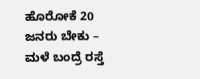ಹೊರೋಕೆ 20 ಜನರು ಬೇಕು – ಮಳೆ ಬಂದ್ರೆ ರಸ್ತೆ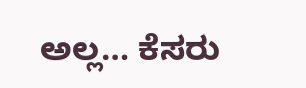ಅಲ್ಲ… ಕೆಸರು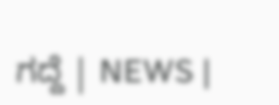ಗದ್ದೆ | NEWS |